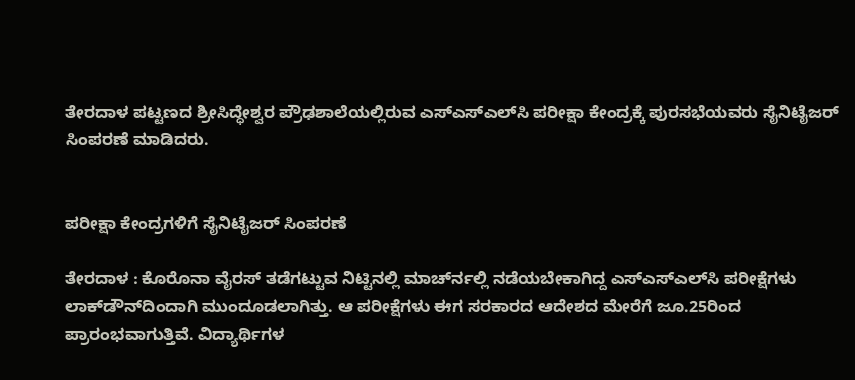ತೇರದಾಳ ಪಟ್ಟಣದ ಶ್ರೀಸಿದ್ಧೇಶ್ವರ ಪ್ರೌಢಶಾಲೆಯಲ್ಲಿರುವ ಎಸ್‍ಎಸ್‍ಎಲ್‍ಸಿ ಪರೀಕ್ಷಾ ಕೇಂದ್ರಕ್ಕೆ ಪುರಸಭೆಯವರು ಸೈನಿಟೈಜರ್ ಸಿಂಪರಣೆ ಮಾಡಿದರು.


ಪರೀಕ್ಷಾ ಕೇಂದ್ರಗಳಿಗೆ ಸೈನಿಟೈಜರ್ ಸಿಂಪರಣೆ

ತೇರದಾಳ : ಕೊರೊನಾ ವೈರಸ್ ತಡೆಗಟ್ಟುವ ನಿಟ್ಟಿನಲ್ಲಿ ಮಾರ್ಚ್‍ನಲ್ಲಿ ನಡೆಯಬೇಕಾಗಿದ್ದ ಎಸ್‍ಎಸ್‍ಎಲ್‍ಸಿ ಪರೀಕ್ಷೆಗಳು ಲಾಕ್‍ಡೌನ್‍ದಿಂದಾಗಿ ಮುಂದೂಡಲಾಗಿತ್ತು. ಆ ಪರೀಕ್ಷೆಗಳು ಈಗ ಸರಕಾರದ ಆದೇಶದ ಮೇರೆಗೆ ಜೂ.25ರಿಂದ ಪ್ರಾರಂಭವಾಗುತ್ತಿವೆ. ವಿದ್ಯಾರ್ಥಿಗಳ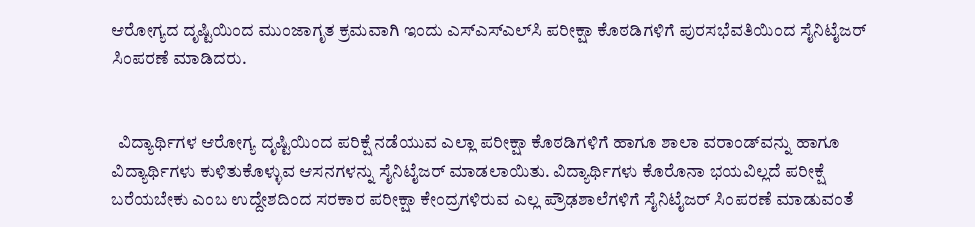ಆರೋಗ್ಯದ ದೃಷ್ಟಿಯಿಂದ ಮುಂಜಾಗೃತ ಕ್ರಮವಾಗಿ ಇಂದು ಎಸ್‍ಎಸ್‍ಎಲ್‍ಸಿ ಪರೀಕ್ಷಾ ಕೊಠಡಿಗಳಿಗೆ ಪುರಸಭೆವತಿಯಿಂದ ಸೈನಿಟೈಜರ್ ಸಿಂಪರಣೆ ಮಾಡಿದರು.


  ವಿದ್ಯಾರ್ಥಿಗಳ ಆರೋಗ್ಯ ದೃಷ್ಟಿಯಿಂದ ಪರಿಕ್ಷೆ ನಡೆಯುವ ಎಲ್ಲಾ ಪರೀಕ್ಷಾ ಕೊಠಡಿಗಳಿಗೆ ಹಾಗೂ ಶಾಲಾ ವರಾಂಡ್‍ವನ್ನು ಹಾಗೂ ವಿದ್ಯಾರ್ಥಿಗಳು ಕುಳಿತುಕೊಳ್ಳುವ ಆಸನಗಳನ್ನು ಸೈನಿಟೈಜರ್ ಮಾಡಲಾಯಿತು. ವಿದ್ಯಾರ್ಥಿಗಳು ಕೊರೊನಾ ಭಯವಿಲ್ಲದೆ ಪರೀಕ್ಷೆ ಬರೆಯಬೇಕು ಎಂಬ ಉದ್ದೇಶದಿಂದ ಸರಕಾರ ಪರೀಕ್ಷಾ ಕೇಂದ್ರಗಳಿರುವ ಎಲ್ಲ ಪ್ರೌಢಶಾಲೆಗಳಿಗೆ ಸೈನಿಟೈಜರ್ ಸಿಂಪರಣೆ ಮಾಡುವಂತೆ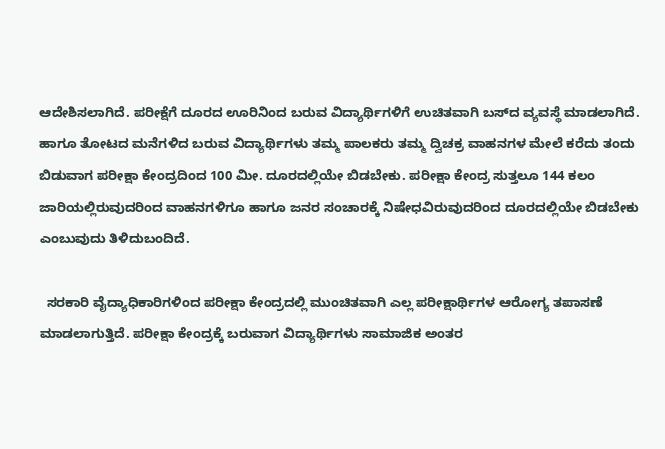ಆದೇಶಿಸಲಾಗಿದೆ. ಪರೀಕ್ಷೆಗೆ ದೂರದ ಊರಿನಿಂದ ಬರುವ ವಿದ್ಯಾರ್ಥಿಗಳಿಗೆ ಉಚಿತವಾಗಿ ಬಸ್‍ದ ವ್ಯವಸ್ಥೆ ಮಾಡಲಾಗಿದೆ. ಹಾಗೂ ತೋಟದ ಮನೆಗಳಿದ ಬರುವ ವಿದ್ಯಾರ್ಥಿಗಳು ತಮ್ಮ ಪಾಲಕರು ತಮ್ಮ ದ್ವಿಚಕ್ರ ವಾಹನಗಳ ಮೇಲೆ ಕರೆದು ತಂದು ಬಿಡುವಾಗ ಪರೀಕ್ಷಾ ಕೇಂದ್ರದಿಂದ 100 ಮೀ. ದೂರದಲ್ಲಿಯೇ ಬಿಡಬೇಕು. ಪರೀಕ್ಷಾ ಕೇಂದ್ರ ಸುತ್ತಲೂ 144 ಕಲಂ ಜಾರಿಯಲ್ಲಿರುವುದರಿಂದ ವಾಹನಗಳಿಗೂ ಹಾಗೂ ಜನರ ಸಂಚಾರಕ್ಕೆ ನಿಷೇಧವಿರುವುದರಿಂದ ದೂರದಲ್ಲಿಯೇ ಬಿಡಬೇಕು ಎಂಬುವುದು ತಿಳಿದುಬಂದಿದೆ.

  ಸರಕಾರಿ ವೈದ್ಯಾಧಿಕಾರಿಗಳಿಂದ ಪರೀಕ್ಷಾ ಕೇಂದ್ರದಲ್ಲಿ ಮುಂಚಿತವಾಗಿ ಎಲ್ಲ ಪರೀಕ್ಷಾರ್ಥಿಗಳ ಆರೋಗ್ಯ ತಪಾಸಣೆ ಮಾಡಲಾಗುತ್ತಿದೆ. ಪರೀಕ್ಷಾ ಕೇಂದ್ರಕ್ಕೆ ಬರುವಾಗ ವಿದ್ಯಾರ್ಥಿಗಳು ಸಾಮಾಜಿಕ ಅಂತರ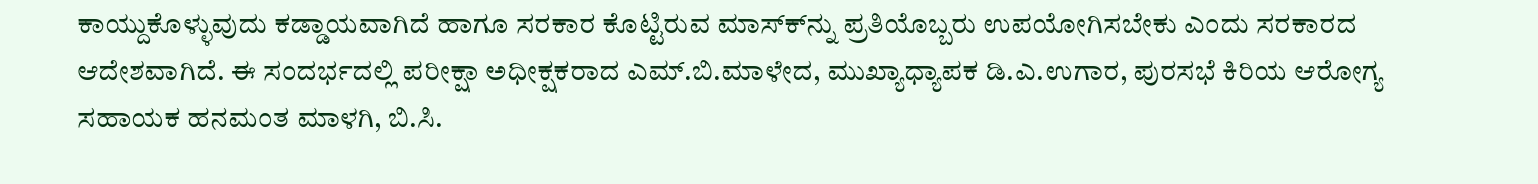ಕಾಯ್ದುಕೊಳ್ಳುವುದು ಕಡ್ಡಾಯವಾಗಿದೆ ಹಾಗೂ ಸರಕಾರ ಕೊಟ್ಟಿರುವ ಮಾಸ್ಕ್‍ನ್ನು ಪ್ರತಿಯೊಬ್ಬರು ಉಪಯೋಗಿಸಬೇಕು ಎಂದು ಸರಕಾರದ ಆದೇಶವಾಗಿದೆ. ಈ ಸಂದರ್ಭದಲ್ಲಿ ಪರೀಕ್ಷಾ ಅಧೀಕ್ಷಕರಾದ ಎಮ್.ಬಿ.ಮಾಳೇದ, ಮುಖ್ಯಾಧ್ಯಾಪಕ ಡಿ.ಎ.ಉಗಾರ, ಪುರಸಭೆ ಕಿರಿಯ ಆರೋಗ್ಯ ಸಹಾಯಕ ಹನಮಂತ ಮಾಳಗಿ, ಬಿ.ಸಿ.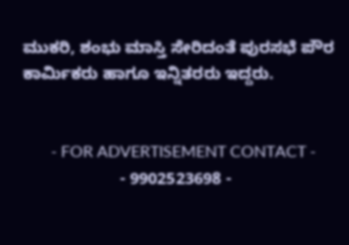ಮುಕರಿ, ಶಂಭು ಮಾಸ್ತಿ ಸೇರಿದಂತೆ ಪುರಸಭೆ ಪೌರ ಕಾರ್ಮಿಕರು ಹಾಗೂ ಇನ್ನಿತರರು ಇದ್ದರು.


       - FOR ADVERTISEMENT CONTACT -
                     - 9902523698 -